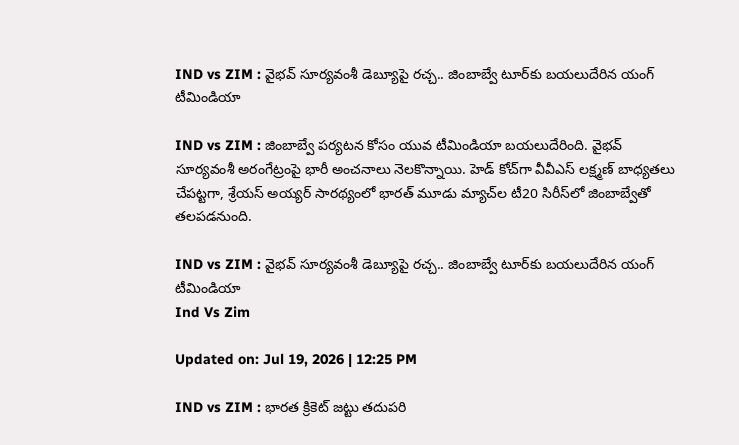IND vs ZIM : వైభవ్ సూర్యవంశీ డెబ్యూపై రచ్చ.. జింబాబ్వే టూర్‌కు బయలుదేరిన యంగ్ టీమిండియా

IND vs ZIM : జింబాబ్వే పర్యటన కోసం యువ టీమిండియా బయలుదేరింది. వైభవ్ సూర్యవంశీ అరంగేట్రంపై భారీ అంచనాలు నెలకొన్నాయి. హెడ్ కోచ్‌గా వీవీఎస్ లక్ష్మణ్ బాధ్యతలు చేపట్టగా, శ్రేయస్ అయ్యర్ సారథ్యంలో భారత్ మూడు మ్యాచ్‌ల టీ20 సిరీస్‌లో జింబాబ్వేతో తలపడనుంది.

IND vs ZIM : వైభవ్ సూర్యవంశీ డెబ్యూపై రచ్చ.. జింబాబ్వే టూర్‌కు బయలుదేరిన యంగ్ టీమిండియా
Ind Vs Zim

Updated on: Jul 19, 2026 | 12:25 PM

IND vs ZIM : భారత క్రికెట్ జట్టు తదుపరి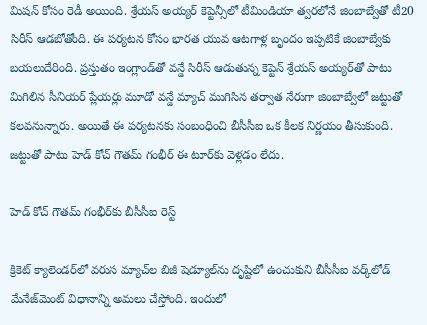మిషన్ కోసం రెడీ అయింది. శ్రేయస్ అయ్యర్ కెప్టెన్సీలో టీమిండియా త్వరలోనే జింబాబ్వేతో టీ20 సిరీస్ ఆడబోతోంది. ఈ పర్యటన కోసం భారత యువ ఆటగాళ్ల బృందం ఇప్పటికే జింబాబ్వేకు బయలుదేరింది. ప్రస్తుతం ఇంగ్లాండ్‌తో వన్డే సిరీస్ ఆడుతున్న కెప్టెన్ శ్రేయస్ అయ్యర్‌తో పాటు మిగిలిన సీనియర్ ప్లేయర్లు మూడో వన్డే మ్యాచ్ ముగిసిన తర్వాత నేరుగా జింబాబ్వేలో జట్టుతో కలవనున్నారు. అయితే ఈ పర్యటనకు సంబంధించి బీసీసీఐ ఒక కీలక నిర్ణయం తీసుకుంది. జట్టుతో పాటు హెడ్ కోచ్ గౌతమ్ గంభీర్ ఈ టూర్‌కు వెళ్లడం లేదు.

హెడ్ కోచ్ గౌతమ్ గంభీర్‌కు బీసీసీఐ రెస్ట్

క్రికెట్ క్యాలెండర్‌లో వరుస మ్యాచ్‌ల బిజీ షెడ్యూల్‌ను దృష్టిలో ఉంచుకుని బీసీసీఐ వర్క్‌లోడ్ మేనేజ్‌మెంట్ విధానాన్ని అమలు చేస్తోంది. ఇందులో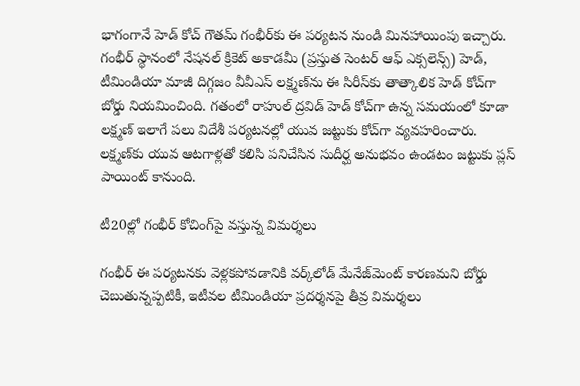భాగంగానే హెడ్ కోచ్ గౌతమ్ గంభీర్‌కు ఈ పర్యటన నుండి మినహాయింపు ఇచ్చారు. గంభీర్ స్థానంలో నేషనల్ క్రికెట్ అకాడమీ (ప్రస్తుత సెంటర్ ఆఫ్ ఎక్సలెన్స్) హెడ్, టీమిండియా మాజీ దిగ్గజం వీవీఎస్ లక్ష్మణ్‌ను ఈ సిరీస్‌కు తాత్కాలిక హెడ్ కోచ్‌గా బోర్డు నియమించింది. గతంలో రాహుల్ ద్రవిడ్ హెడ్ కోచ్‌గా ఉన్న సమయంలో కూడా లక్ష్మణ్ ఇలాగే పలు విదేశీ పర్యటనల్లో యువ జట్టుకు కోచ్‌గా వ్యవహరించారు. లక్ష్మణ్‌కు యువ ఆటగాళ్లతో కలిసి పనిచేసిన సుదీర్ఘ అనుభవం ఉండటం జట్టుకు ప్లస్ పాయింట్ కానుంది.

టీ20ల్లో గంభీర్ కోచింగ్‌పై వస్తున్న విమర్శలు

గంభీర్ ఈ పర్యటనకు వెళ్లకపోవడానికి వర్క్‌లోడ్ మేనేజ్‌మెంట్ కారణమని బోర్డు చెబుతున్నప్పటికీ, ఇటీవల టీమిండియా ప్రదర్శనపై తీవ్ర విమర్శలు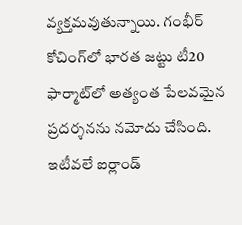వ్యక్తమవుతున్నాయి. గంభీర్ కోచింగ్‌లో భారత జట్టు టీ20 ఫార్మాట్‌లో అత్యంత పేలవమైన ప్రదర్శనను నమోదు చేసింది. ఇటీవలే ఐర్లాండ్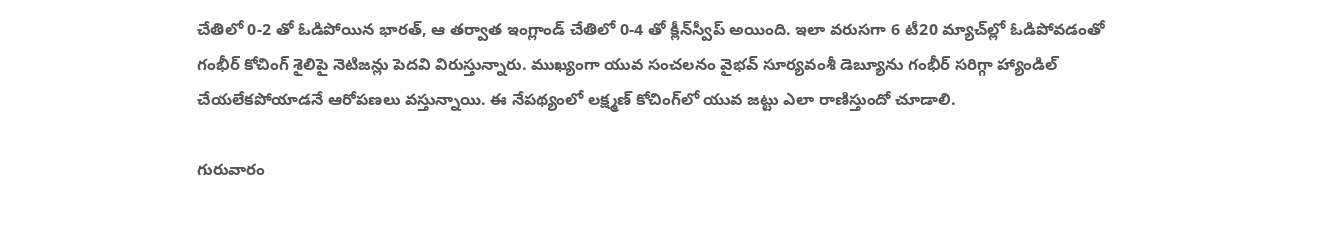చేతిలో 0-2 తో ఓడిపోయిన భారత్, ఆ తర్వాత ఇంగ్లాండ్ చేతిలో 0-4 తో క్లీన్‌స్వీప్ అయింది. ఇలా వరుసగా 6 టీ20 మ్యాచ్‌ల్లో ఓడిపోవడంతో గంభీర్ కోచింగ్ శైలిపై నెటిజన్లు పెదవి విరుస్తున్నారు. ముఖ్యంగా యువ సంచలనం వైభవ్ సూర్యవంశీ డెబ్యూను గంభీర్ సరిగ్గా హ్యాండిల్ చేయలేకపోయాడనే ఆరోపణలు వస్తున్నాయి. ఈ నేపథ్యంలో లక్ష్మణ్ కోచింగ్‌లో యువ జట్టు ఎలా రాణిస్తుందో చూడాలి.

గురువారం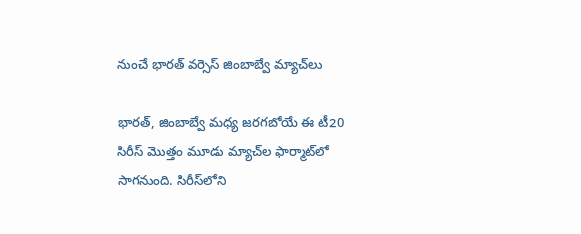నుంచే భారత్ వర్సెస్ జింబాబ్వే మ్యాచ్‌లు

భారత్, జింబాబ్వే మధ్య జరగబోయే ఈ టీ20 సిరీస్ మొత్తం మూడు మ్యాచ్‌ల ఫార్మాట్‌లో సాగనుంది. సిరీస్‌లోని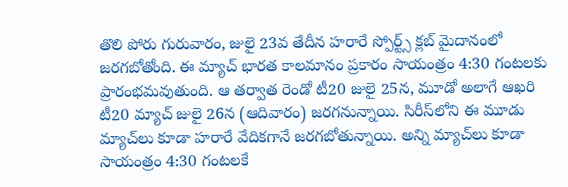తొలి పోరు గురువారం, జులై 23వ తేదీన హరారే స్పోర్ట్స్ క్లబ్ మైదానంలో జరగబోతోంది. ఈ మ్యాచ్ భారత కాలమానం ప్రకారం సాయంత్రం 4:30 గంటలకు ప్రారంభమవుతుంది. ఆ తర్వాత రెండో టీ20 జులై 25న, మూడో అలాగే ఆఖరి టీ20 మ్యాచ్ జులై 26న (ఆదివారం) జరగనున్నాయి. సిరీస్‌లోని ఈ మూడు మ్యాచ్‌లు కూడా హరారే వేదికగానే జరగబోతున్నాయి. అన్ని మ్యాచ్‌లు కూడా సాయంత్రం 4:30 గంటలకే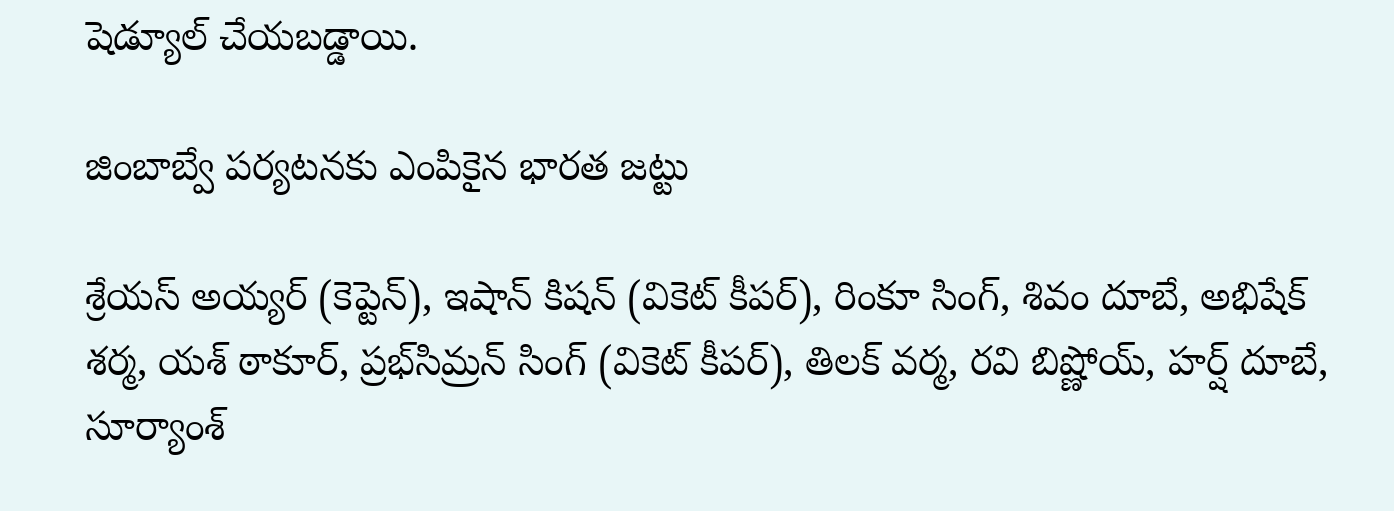షెడ్యూల్ చేయబడ్డాయి.

జింబాబ్వే పర్యటనకు ఎంపికైన భారత జట్టు

శ్రేయస్ అయ్యర్ (కెప్టెన్), ఇషాన్ కిషన్ (వికెట్ కీపర్), రింకూ సింగ్, శివం దూబే, అభిషేక్ శర్మ, యశ్ ఠాకూర్, ప్రభ్‌సిమ్రన్ సింగ్ (వికెట్ కీపర్), తిలక్ వర్మ, రవి బిష్ణోయ్, హర్ష్ దూబే, సూర్యాంశ్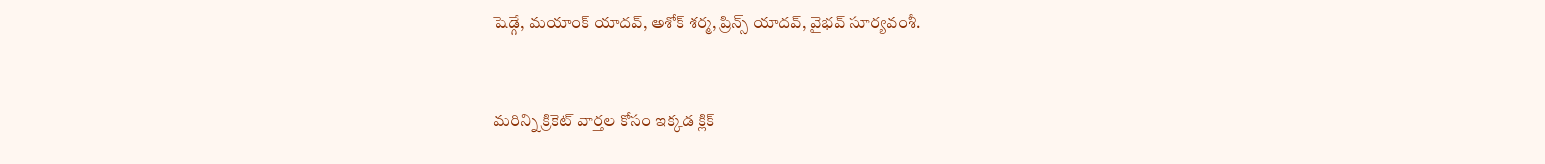షెడ్గే, మయాంక్ యాదవ్, అశోక్ శర్మ, ప్రిన్స్ యాదవ్, వైభవ్ సూర్యవంశీ.



మరిన్ని క్రికెట్ వార్తల కోసం ఇక్కడ క్లిక్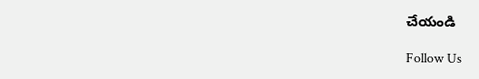చేయండి

Follow Us